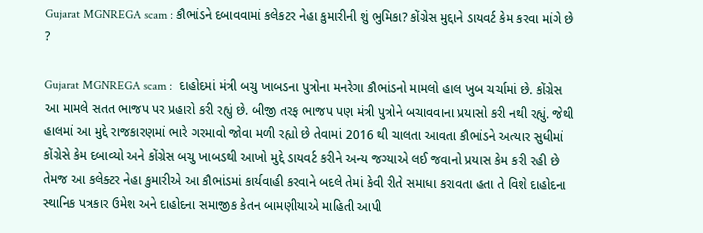Gujarat MGNREGA scam : કૌભાંડને દબાવવામાં કલેકટર નેહા કુમારીની શું ભુમિકા? કોંગ્રેસ મુદ્દાને ડાયવર્ટ કેમ કરવા માંગે છે ?

Gujarat MGNREGA scam :  દાહોદમાં મંત્રી બચુ ખાબડના પુત્રોના મનરેગા કૌભાંડનો મામલો હાલ ખુબ ચર્ચામાં છે. કોંગ્રેસ આ મામલે સતત ભાજપ પર પ્રહારો કરી રહ્યું છે. બીજી તરફ ભાજપ પણ મંત્રી પુત્રોને બચાવવાના પ્રયાસો કરી નથી રહ્યું. જેથી હાલમાં આ મુદ્દે રાજકારણમાં ભારે ગરમાવો જોવા મળી રહ્યો છે તેવામાં 2016 થી ચાલતા આવતા કૌભાંડને અત્યાર સુધીમાં કોંગ્રેસે કેમ દબાવ્યો અને કોંગ્રેસ બચુ ખાબડથી આખો મુદ્દે ડાયવર્ટ કરીને અન્ય જગ્યાએ લઈ જવાનો પ્રયાસ કેમ કરી રહી છે તેમજ આ કલેક્ટર નેહા કુમારીએ આ કૌભાંડમાં કાર્યવાહી કરવાને બદલે તેમાં કેવી રીતે સમાધા કરાવતા હતા તે વિશે દાહોદના સ્થાનિક પત્રકાર ઉમેશ અને દાહોદના સમાજીક કેતન બામણીયાએ માહિતી આપી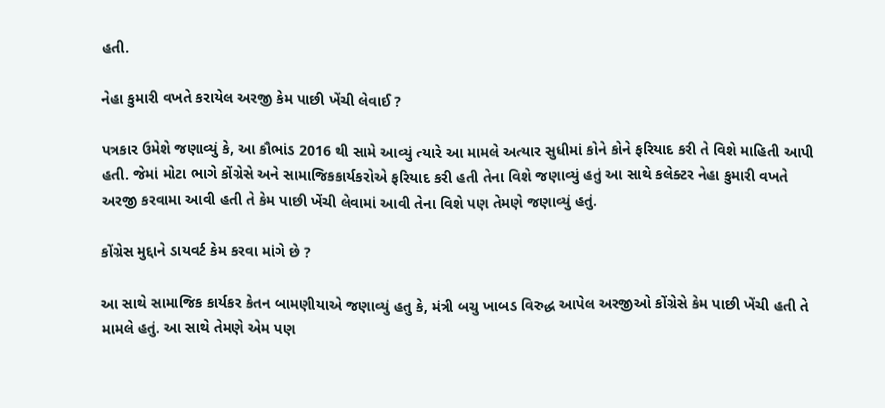હતી.

નેહા કુમારી વખતે કરાયેલ અરજી કેમ પાછી ખેંચી લેવાઈ ?

પત્રકાર ઉમેશે જણાવ્યું કે, આ કૌભાંડ 2016 થી સામે આવ્યું ત્યારે આ મામલે અત્યાર સુધીમાં કોને કોને ફરિયાદ કરી તે વિશે માહિતી આપી હતી. જેમાં મોટા ભાગે કોંગ્રેસે અને સામાજિકકાર્યકરોએ ફરિયાદ કરી હતી તેના વિશે જણાવ્યું હતું આ સાથે કલેક્ટર નેહા કુમારી વખતે અરજી કરવામા આવી હતી તે કેમ પાછી ખેંચી લેવામાં આવી તેના વિશે પણ તેમણે જણાવ્યું હતું.

કોંગ્રેસ મુદ્દાને ડાયવર્ટ કેમ કરવા માંગે છે ?

આ સાથે સામાજિક કાર્યકર કેતન બામણીયાએ જણાવ્યું હતુ કે, મંત્રી બચુ ખાબડ વિરુદ્ધ આપેલ અરજીઓ કોંગ્રેસે કેમ પાછી ખેંચી હતી તે મામલે હતું. આ સાથે તેમણે એમ પણ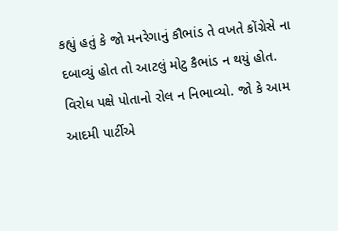કહ્યું હતું કે જો મનરેગાનું કૌભાંડ તે વખતે કોંગ્રેસે ના દબાવ્યું હોત તો આટલું મોટુ કૈભાંડ ન થયું હોત. વિરોધ પક્ષે પોતાનો રોલ ન નિભાવ્યો. જો કે આમ આદમી પાર્ટીએ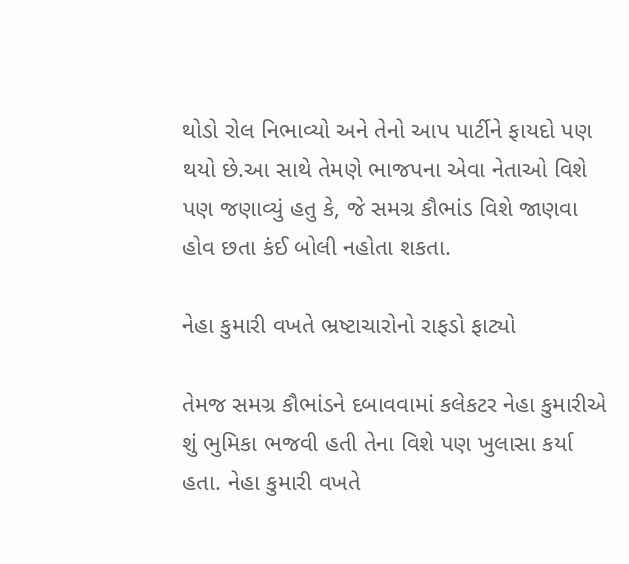થોડો રોલ નિભાવ્યો અને તેનો આપ પાર્ટીને ફાયદો પણ થયો છે.આ સાથે તેમણે ભાજપના એવા નેતાઓ વિશે પણ જણાવ્યું હતુ કે, જે સમગ્ર કૌભાંડ વિશે જાણવા હોવ છતા કંઈ બોલી નહોતા શકતા.

નેહા કુમારી વખતે ભ્રષ્ટાચારોનો રાફડો ફાટ્યો

તેમજ સમગ્ર કૌભાંડને દબાવવામાં કલેકટર નેહા કુમારીએ શું ભુમિકા ભજવી હતી તેના વિશે પણ ખુલાસા કર્યા હતા. નેહા કુમારી વખતે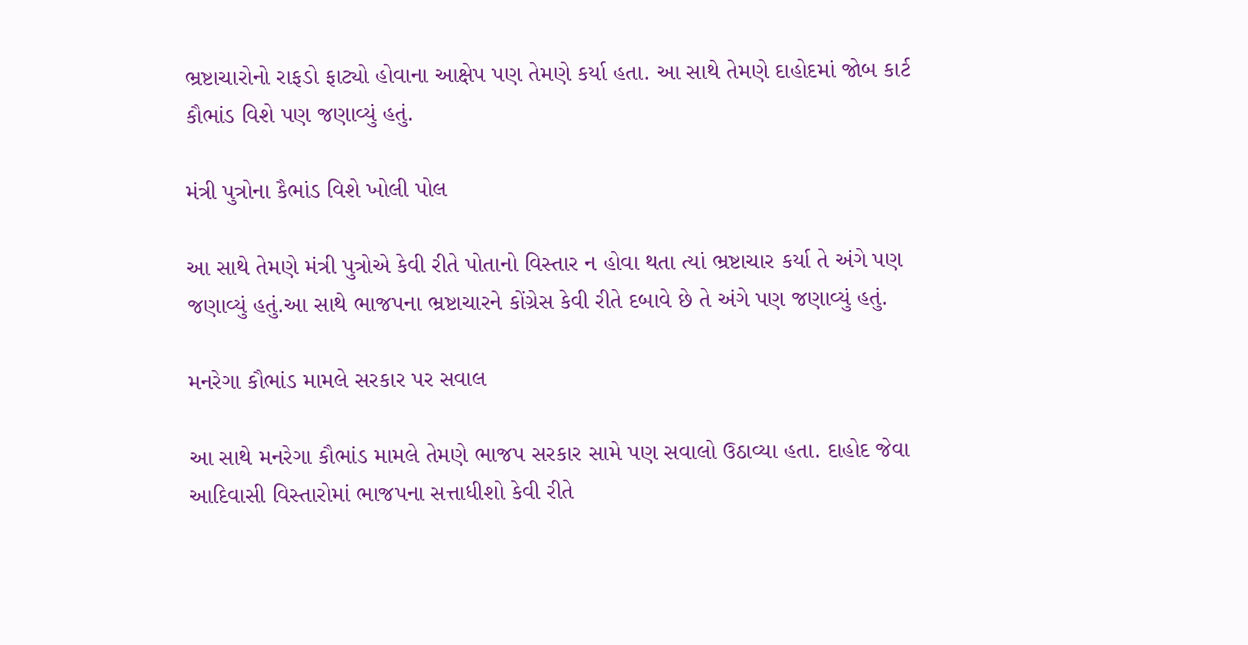ભ્રષ્ટાચારોનો રાફડો ફાટ્યો હોવાના આક્ષેપ પણ તેમણે કર્યા હતા. આ સાથે તેમણે દાહોદમાં જોબ કાર્ટ કૌભાંડ વિશે પણ જણાવ્યું હતું.

મંત્રી પુત્રોના કૈભાંડ વિશે ખોલી પોલ

આ સાથે તેમણે મંત્રી પુત્રોએ કેવી રીતે પોતાનો વિસ્તાર ન હોવા થતા ત્યાં ભ્રષ્ટાચાર કર્યા તે અંગે પણ જણાવ્યું હતું.આ સાથે ભાજપના ભ્રષ્ટાચારને કોંગ્રેસ કેવી રીતે દબાવે છે તે અંગે પણ જણાવ્યું હતું.

મનરેગા કૌભાંડ મામલે સરકાર પર સવાલ

આ સાથે મનરેગા કૌભાંડ મામલે તેમણે ભાજપ સરકાર સામે પણ સવાલો ઉઠાવ્યા હતા. દાહોદ જેવા આદિવાસી વિસ્તારોમાં ભાજપના સત્તાધીશો કેવી રીતે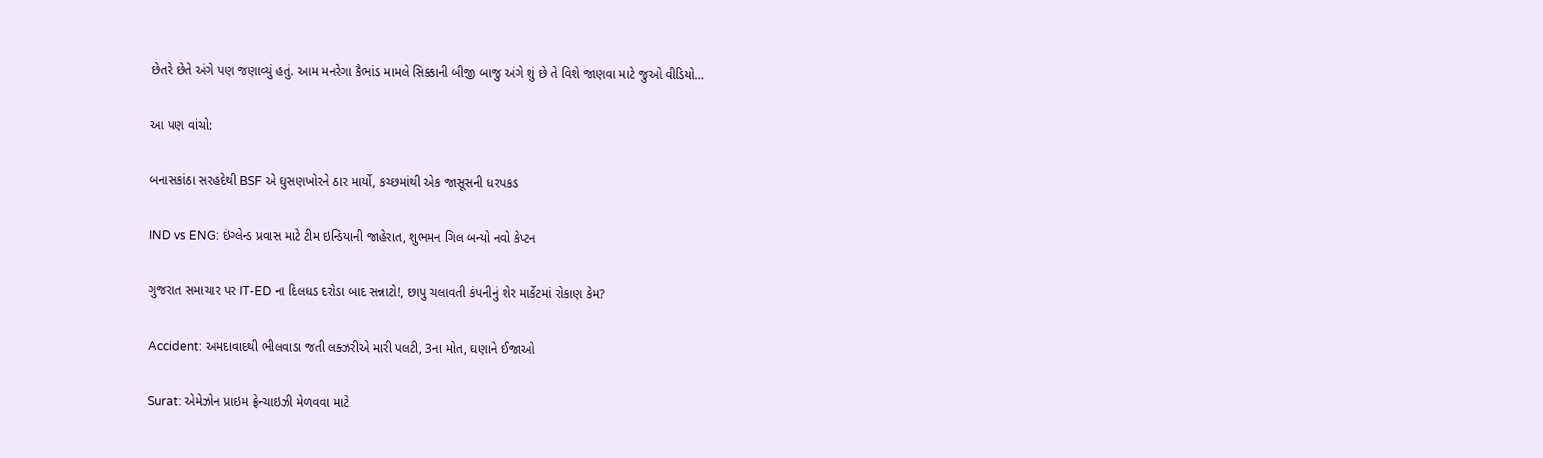છેતરે છેતે અંગે પણ જણાવ્યું હતું. આમ મનરેગા કૈભાંડ મામલે સિક્કાની બીજી બાજુ અંગે શું છે તે વિશે જાણવા માટે જુઓ વીડિયો…

આ પણ વાંચો:

બનાસકાંઠા સરહદેથી BSF એ ઘુસણખોરને ઠાર માર્યો, કચ્છમાંથી એક જાસૂસની ધરપકડ

IND vs ENG: ઇંગ્લેન્ડ પ્રવાસ માટે ટીમ ઇન્ડિયાની જાહેરાત, શુભમન ગિલ બન્યો નવો કેપ્ટન

ગુજરાત સમાચાર પર IT-ED ના દિલધડ દરોડા બાદ સન્નાટો!, છાપુ ચલાવતી કંપનીનું શેર માર્કેટમાં રોકાણ કેમ?

Accident: અમદાવાદથી ભીલવાડા જતી લક્ઝરીએ મારી પલટી, 3ના મોત, ઘણાને ઈજાઓ

Surat: એમેઝોન પ્રાઇમ ફ્રેન્ચાઇઝી મેળવવા માટે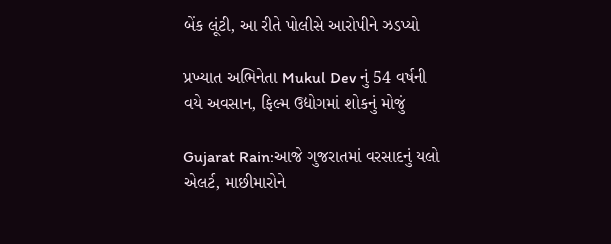બેંક લૂંટી, આ રીતે પોલીસે આરોપીને ઝડપ્યો

પ્રખ્યાત અભિનેતા Mukul Dev નું 54 વર્ષની વયે અવસાન, ફિલ્મ ઉદ્યોગમાં શોકનું મોજું

Gujarat Rain:આજે ગુજરાતમાં વરસાદનું યલો એલર્ટ, માછીમારોને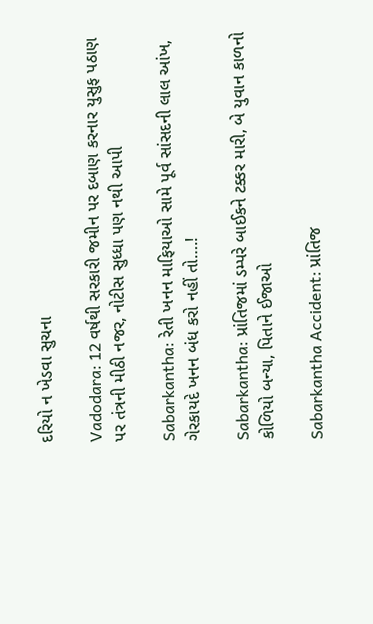દરિયો ન ખેડવા સુચના

Vadodara: 12 વર્ષથી સરકારી જમીન પર દબાણ કરનાર યુસુફ પઠાણ પર તંત્રની મીઠી નજર, નોટીસ સુધ્ધા પણ નથી આપી

Sabarkantha: રેતી ખનન માફિયાઓ સામે પૂર્વ સાંસદની લાલ આંખ, ગેરકાયદે ખનન બંધ કરો નહીં તો….!

Sabarkantha: પ્રાંતિજમાં ડમ્પરે બાઈકને ટક્કર મારી, બે યુવાન કાળનો કોળિયો બન્યા, પિતાને ઈજાઓ

Sabarkantha Accident: પ્રાંતિજ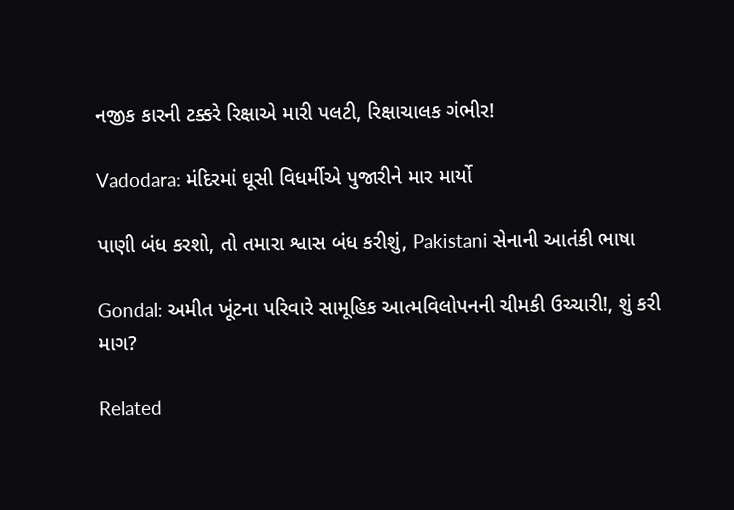નજીક કારની ટક્કરે રિક્ષાએ મારી પલટી, રિક્ષાચાલક ગંભીર!

Vadodara: મંદિરમાં ઘૂસી વિધર્મીએ પુજારીને માર માર્યો

પાણી બંધ કરશો, તો તમારા શ્વાસ બંધ કરીશું, Pakistani સેનાની આતંકી ભાષા

Gondal: અમીત ખૂંટના પરિવારે સામૂહિક આત્મવિલોપનની ચીમકી ઉચ્ચારી!, શું કરી માગ?

Related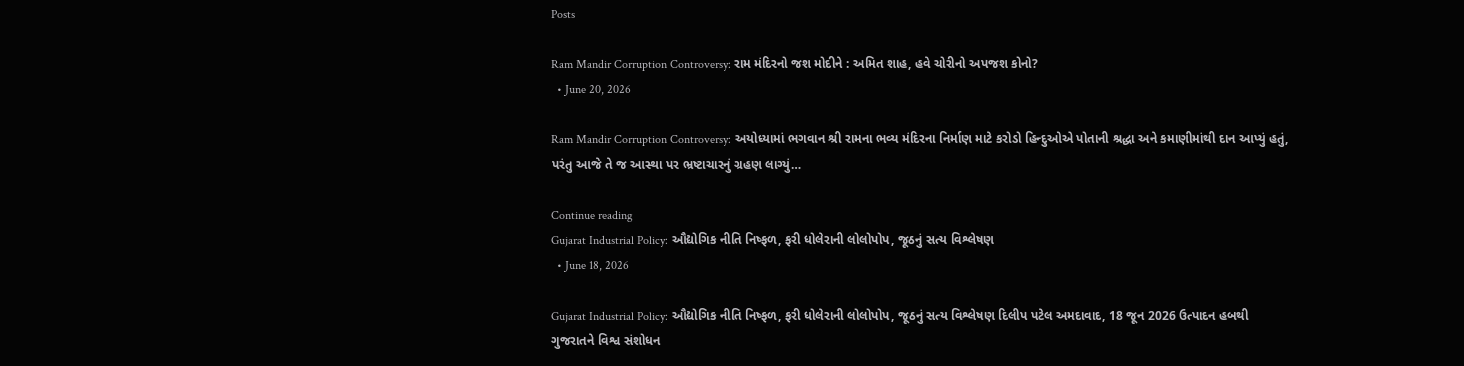Posts

Ram Mandir Corruption Controversy: રામ મંદિરનો જશ મોદીને : અમિત શાહ, હવે ચોરીનો અપજશ કોનો?
  • June 20, 2026

Ram Mandir Corruption Controversy: અયોધ્યામાં ભગવાન શ્રી રામના ભવ્ય મંદિરના નિર્માણ માટે કરોડો હિન્દુઓએ પોતાની શ્રદ્ધા અને કમાણીમાંથી દાન આપ્યું હતું, પરંતુ આજે તે જ આસ્થા પર ભ્રષ્ટાચારનું ગ્રહણ લાગ્યું…

Continue reading
Gujarat Industrial Policy: ઔદ્યોગિક નીતિ નિષ્ફળ, ફરી ધોલેરાની લોલોપોપ, જૂઠનું સત્ય વિશ્લેષણ
  • June 18, 2026

Gujarat Industrial Policy: ઔદ્યોગિક નીતિ નિષ્ફળ, ફરી ધોલેરાની લોલોપોપ, જૂઠનું સત્ય વિશ્લેષણ દિલીપ પટેલ અમદાવાદ, 18 જૂન 2026 ઉત્પાદન હબથી ગુજરાતને વિશ્વ સંશોધન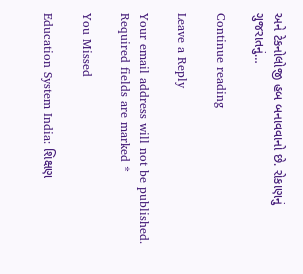અને ટેકનોલોજી હબ બનાવવાનો છે. રોકાણનું ગુજરાતનું…

Continue reading

Leave a Reply

Your email address will not be published. Required fields are marked *

You Missed

Education System India: શિક્ષણ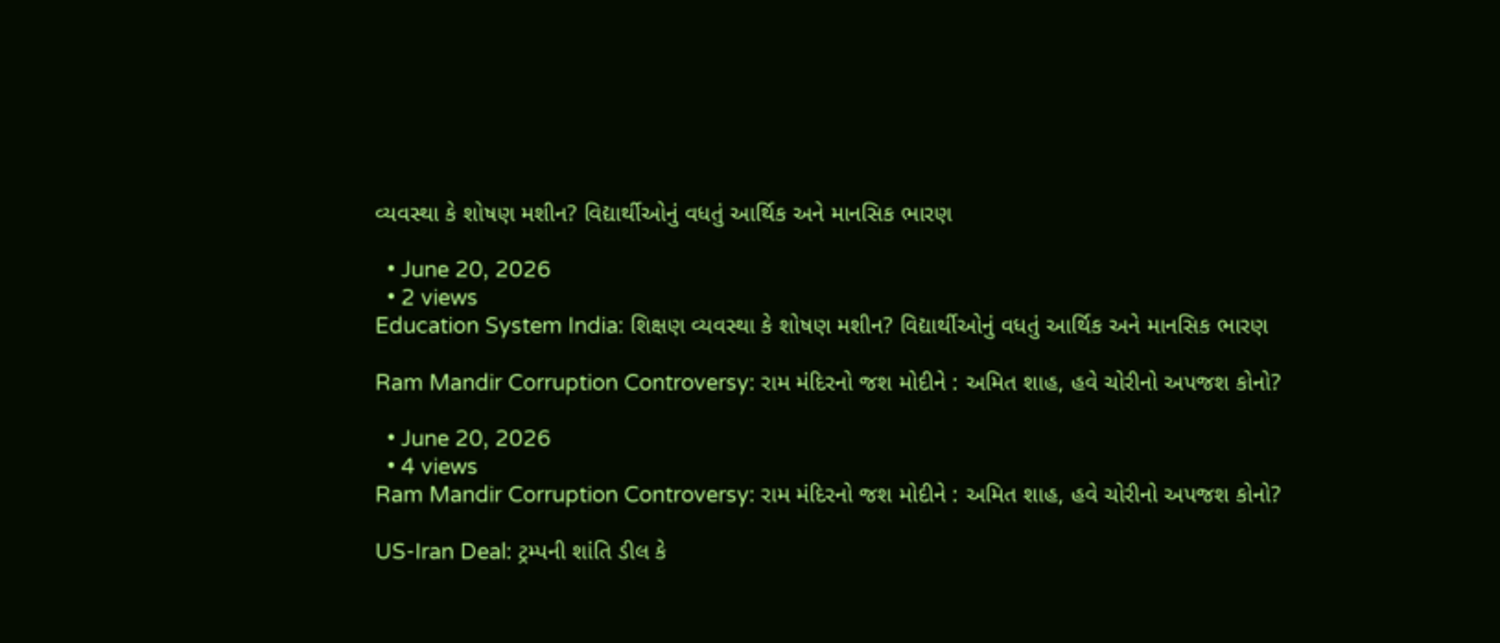વ્યવસ્થા કે શોષણ મશીન? વિદ્યાર્થીઓનું વધતું આર્થિક અને માનસિક ભારણ

  • June 20, 2026
  • 2 views
Education System India: શિક્ષણ વ્યવસ્થા કે શોષણ મશીન? વિદ્યાર્થીઓનું વધતું આર્થિક અને માનસિક ભારણ

Ram Mandir Corruption Controversy: રામ મંદિરનો જશ મોદીને : અમિત શાહ, હવે ચોરીનો અપજશ કોનો?

  • June 20, 2026
  • 4 views
Ram Mandir Corruption Controversy: રામ મંદિરનો જશ મોદીને : અમિત શાહ, હવે ચોરીનો અપજશ કોનો?

US-Iran Deal: ટ્રમ્પની શાંતિ ડીલ કે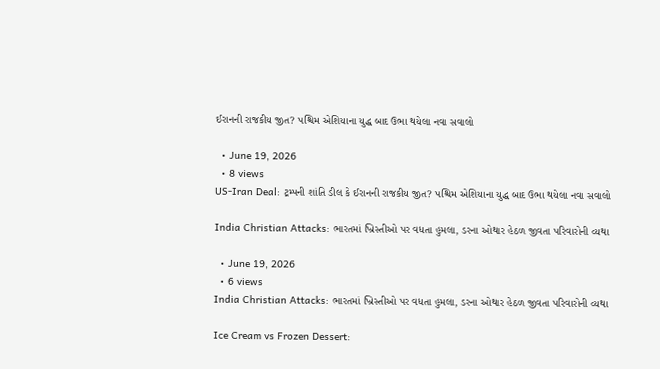ઈરાનની રાજકીય જીત? પશ્ચિમ એશિયાના યુદ્ધ બાદ ઉભા થયેલા નવા સવાલો

  • June 19, 2026
  • 8 views
US-Iran Deal: ટ્રમ્પની શાંતિ ડીલ કે ઈરાનની રાજકીય જીત? પશ્ચિમ એશિયાના યુદ્ધ બાદ ઉભા થયેલા નવા સવાલો

India Christian Attacks: ભારતમાં ખ્રિસ્તીઓ પર વધતા હુમલા, ડરના ઓથાર હેઠળ જીવતા પરિવારોની વ્યથા

  • June 19, 2026
  • 6 views
India Christian Attacks: ભારતમાં ખ્રિસ્તીઓ પર વધતા હુમલા, ડરના ઓથાર હેઠળ જીવતા પરિવારોની વ્યથા

Ice Cream vs Frozen Dessert: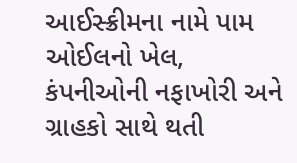આઈસ્ક્રીમના નામે પામ ઓઈલનો ખેલ, કંપનીઓની નફાખોરી અને ગ્રાહકો સાથે થતી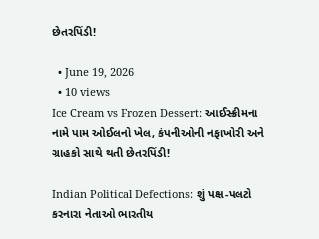છેતરપિંડી!

  • June 19, 2026
  • 10 views
Ice Cream vs Frozen Dessert: આઈસ્ક્રીમના નામે પામ ઓઈલનો ખેલ, કંપનીઓની નફાખોરી અને ગ્રાહકો સાથે થતી છેતરપિંડી!

Indian Political Defections: શું પક્ષ-પલટો કરનારા નેતાઓ ભારતીય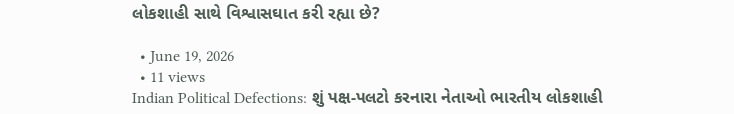લોકશાહી સાથે વિશ્વાસઘાત કરી રહ્યા છે?

  • June 19, 2026
  • 11 views
Indian Political Defections: શું પક્ષ-પલટો કરનારા નેતાઓ ભારતીય લોકશાહી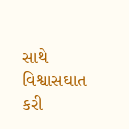સાથે વિશ્વાસઘાત કરી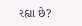રહ્યા છે?